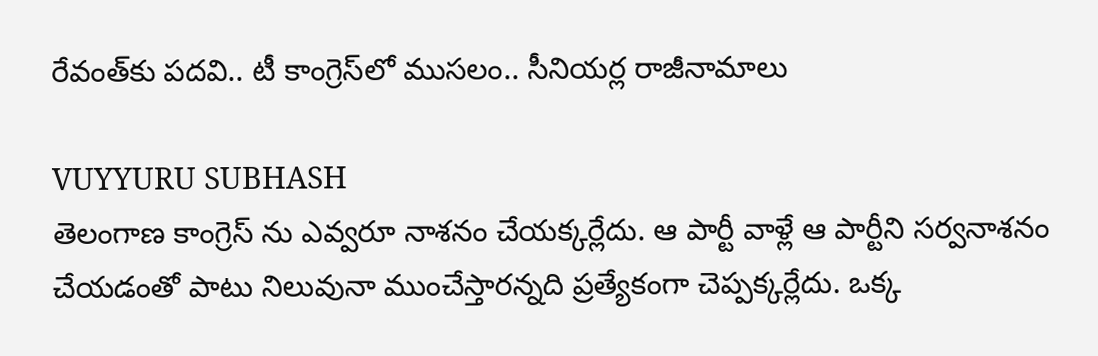రేవంత్‌కు ప‌దవి.. టీ కాంగ్రెస్‌లో ముస‌లం.. సీనియ‌ర్ల రాజీనామాలు

VUYYURU SUBHASH
తెలంగాణ కాంగ్రెస్ ను ఎవ్వ‌రూ నాశ‌నం చేయ‌క్క‌ర్లేదు. ఆ పార్టీ వాళ్లే ఆ పార్టీని స‌ర్వ‌నాశ‌నం చేయడంతో పాటు నిలువునా ముంచేస్తార‌న్న‌ది ప్ర‌త్యేకంగా చెప్ప‌క్క‌ర్లేదు. ఒక్క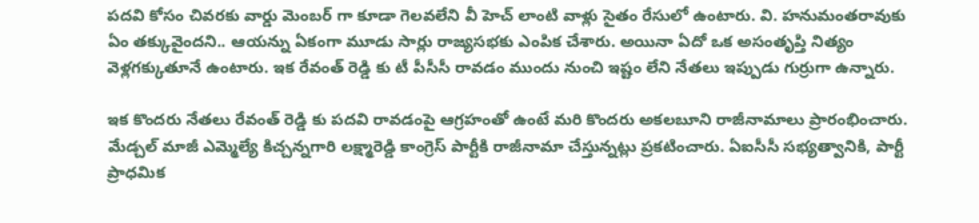ప‌ద‌వి కోసం చివ‌ర‌కు వార్డు మెంబ‌ర్ గా కూడా గెల‌వ‌లేని వీ హెచ్ లాంటి వాళ్లు సైతం రేసులో ఉంటారు. వి. హ‌నుమంత‌రావుకు ఏం త‌క్కువైంద‌ని.. ఆయ‌న్ను ఏకంగా మూడు సార్లు రాజ్య‌స‌భ‌కు ఎంపిక చేశారు. అయినా ఏదో ఒక అసంతృప్తి నిత్యం వెళ్ల‌గ‌క్కుతూనే ఉంటారు. ఇక రేవంత్ రెడ్డి కు టీ పీసీసీ రావ‌డం ముందు నుంచి ఇష్టం లేని నేత‌లు ఇప్పుడు గుర్రుగా ఉన్నారు.

ఇక కొంద‌రు నేత‌లు రేవంత్ రెడ్డి కు ప‌దవి రావ‌డంపై ఆగ్ర‌హంతో ఉంటే మ‌రి కొంద‌రు అక‌ల‌బూని రాజీనామాలు ప్రారంభించారు. మేడ్చల్ మాజీ ఎమ్మెల్యే కిచ్చన్నగారి లక్ష్మారెడ్డి కాంగ్రెస్ పార్టీకి రాజీనామా చేస్తున్నట్లు ప్రకటించారు. ఏఐసీసీ సభ్యత్వానికి, పార్టీ ప్రాధమిక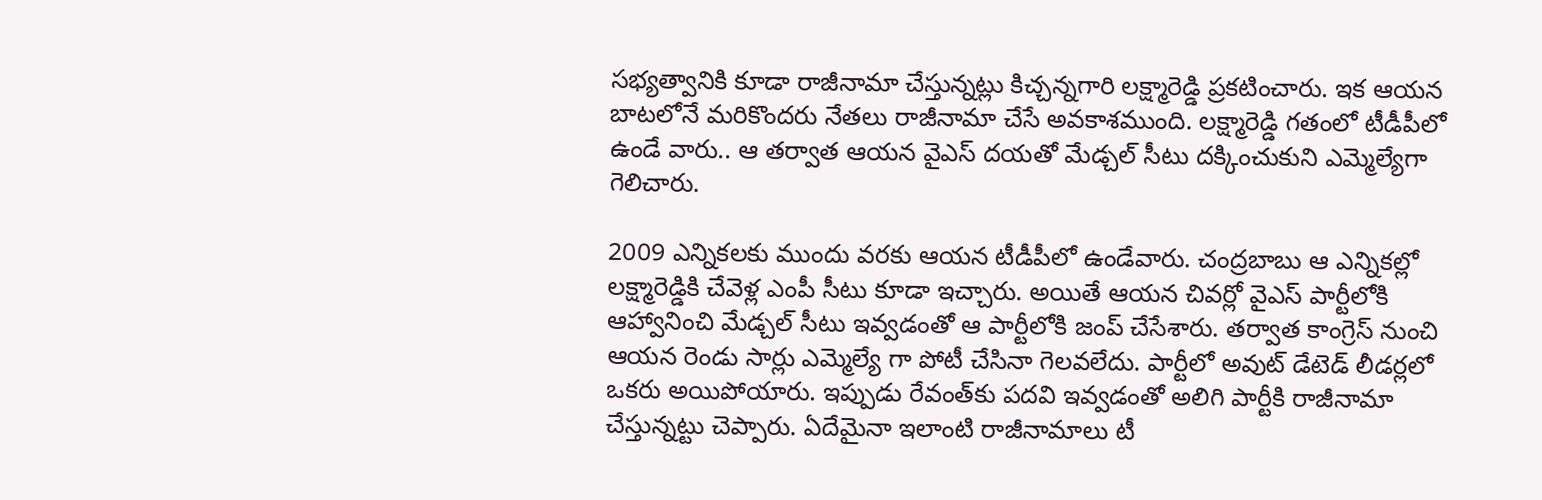సభ్యత్వానికి కూడా రాజీనామా చేస్తున్నట్లు కిచ్చన్నగారి లక్ష్మారెడ్డి ప్ర‌క‌టించారు. ఇక ఆయ‌న బాటలోనే మరికొందరు నేతలు రాజీనామా చేసే అవకాశముంది. ల‌క్ష్మారెడ్డి గ‌తంలో టీడీపీలో ఉండే వారు.. ఆ త‌ర్వాత ఆయ‌న వైఎస్ ద‌య‌తో మేడ్చ‌ల్ సీటు ద‌క్కించుకుని ఎమ్మెల్యేగా గెలిచారు.

2009 ఎన్నిక‌ల‌కు ముందు వ‌ర‌కు ఆయ‌న టీడీపీలో ఉండేవారు. చంద్ర‌బాబు ఆ ఎన్నిక‌ల్లో ల‌క్ష్మారెడ్డికి చేవెళ్ల ఎంపీ సీటు కూడా ఇచ్చారు. అయితే ఆయ‌న చివ‌ర్లో వైఎస్ పార్టీలోకి ఆహ్వానించి మేడ్చ‌ల్ సీటు ఇవ్వడంతో ఆ పార్టీలోకి జంప్ చేసేశారు. త‌ర్వాత కాంగ్రెస్ నుంచి ఆయ‌న రెండు సార్లు ఎమ్మెల్యే గా పోటీ చేసినా గెల‌వ‌లేదు. పార్టీలో అవుట్ డేటెడ్ లీడ‌ర్ల‌లో ఒక‌రు అయిపోయారు. ఇప్పుడు రేవంత్‌కు ప‌ద‌వి ఇవ్వ‌డంతో అలిగి పార్టీకి రాజీనామా చేస్తున్న‌ట్టు చెప్పారు. ఏదేమైనా ఇలాంటి రాజీనామాలు టీ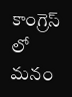కాంగ్రెస్ లో మ‌నం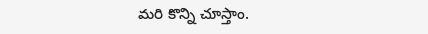మ‌రి కొన్ని చూస్తాం.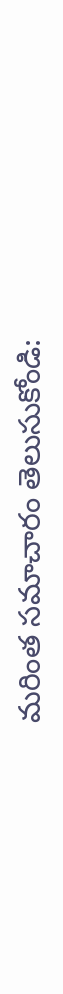మరింత సమాచారం తెలుసుకోండి: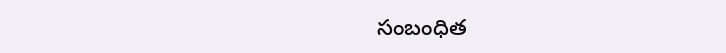సంబంధిత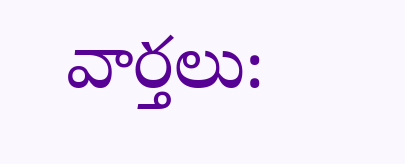వార్తలు: